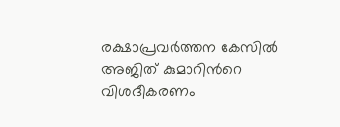രക്ഷാപ്രവർത്തന കേസിൽ അജിത് കുമാറിന്‍റെ വിശദീകരണം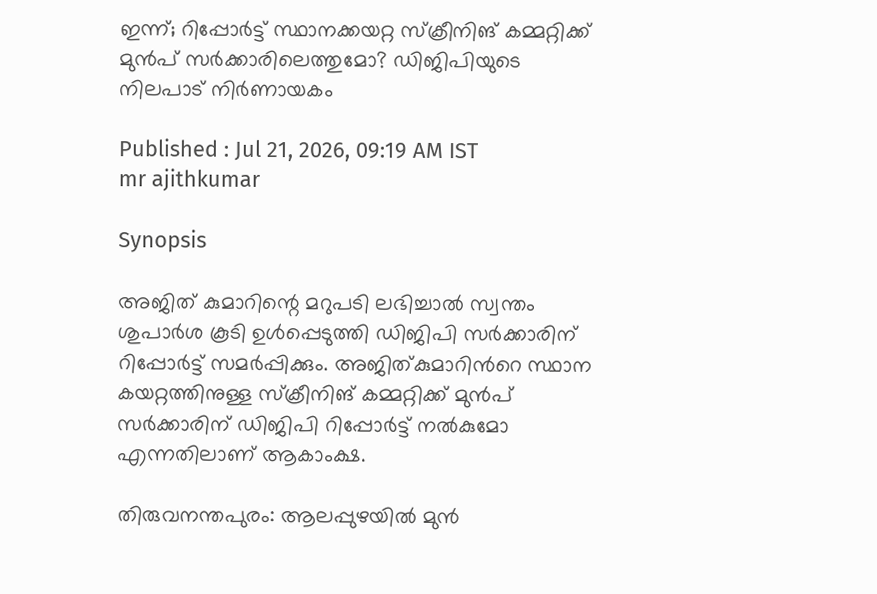ഇന്ന്; റിപ്പോർട്ട് സ്ഥാനക്കയറ്റ സ്ക്രീനിങ് കമ്മറ്റിക്ക് മുൻപ് സർക്കാരിലെത്തുമോ? ഡിജിപിയുടെ നിലപാട് നിർണായകം

Published : Jul 21, 2026, 09:19 AM IST
mr ajithkumar

Synopsis

അജിത് കുമാറിന്റെ മറുപടി ലഭിച്ചാൽ സ്വന്തം ശുപാർശ കൂടി ഉൾപ്പെടുത്തി ഡിജിപി സർക്കാരിന് റിപ്പോർട്ട് സമർപ്പിക്കും. അജിത്കുമാറിന്‍റെ സ്ഥാന കയറ്റത്തിനുള്ള സ്ക്രീനിങ് കമ്മറ്റിക്ക് മുൻപ് സർക്കാരിന് ഡിജിപി റിപ്പോർട്ട് നൽകുമോ എന്നതിലാണ് ആകാംക്ഷ.

തിരുവനന്തപുരം: ആലപ്പുഴയിൽ മുൻ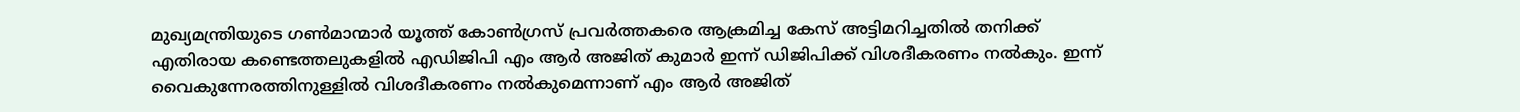മുഖ്യമന്ത്രിയുടെ ഗൺമാന്മാർ യൂത്ത് കോൺഗ്രസ് പ്രവർത്തകരെ ആക്രമിച്ച കേസ് അട്ടിമറിച്ചതിൽ തനിക്ക് എതിരായ കണ്ടെത്തലുകളിൽ എഡിജിപി എം ആർ അജിത് കുമാർ ഇന്ന് ഡിജിപിക്ക് വിശദീകരണം നൽകും. ഇന്ന് വൈകുന്നേരത്തിനുള്ളിൽ വിശദീകരണം നൽകുമെന്നാണ് എം ആർ അജിത്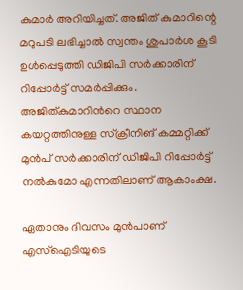കുമാർ അറിയിച്ചത്. അജിത് കുമാറിന്റെ മറുപടി ലഭിച്ചാൽ സ്വന്തം ശുപാർശ കൂടി ഉൾപ്പെടുത്തി ഡിജിപി സർക്കാരിന് റിപ്പോർട്ട് സമർപ്പിക്കും. അജിത്കുമാറിന്‍റെ സ്ഥാന കയറ്റത്തിനുള്ള സ്ക്രീനിങ് കമ്മറ്റിക്ക് മുൻപ് സർക്കാരിന് ഡിജിപി റിപ്പോർട്ട് നൽകുമോ എന്നതിലാണ് ആകാംക്ഷ.

ഏതാനും ദിവസം മുൻപാണ് എസ്ഐടിയുടെ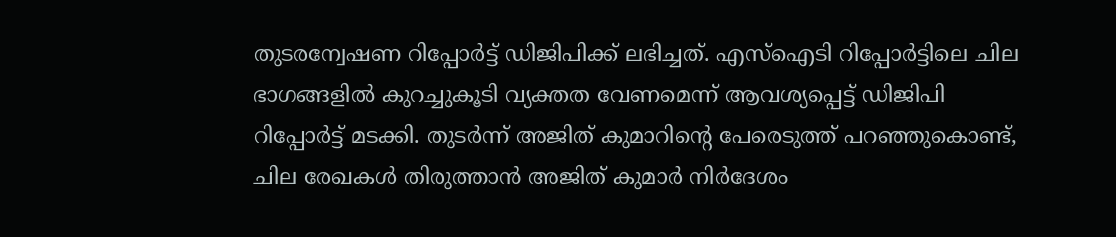തുടരന്വേഷണ റിപ്പോർട്ട് ഡിജിപിക്ക് ലഭിച്ചത്. എസ്ഐടി റിപ്പോർട്ടിലെ ചില ഭാഗങ്ങളിൽ കുറച്ചുകൂടി വ്യക്തത വേണമെന്ന് ആവശ്യപ്പെട്ട് ഡിജിപി റിപ്പോർട്ട് മടക്കി. തുടർന്ന് അജിത് കുമാറിന്‍റെ പേരെടുത്ത് പറഞ്ഞുകൊണ്ട്, ചില രേഖകൾ തിരുത്താൻ അജിത് കുമാർ നിർദേശം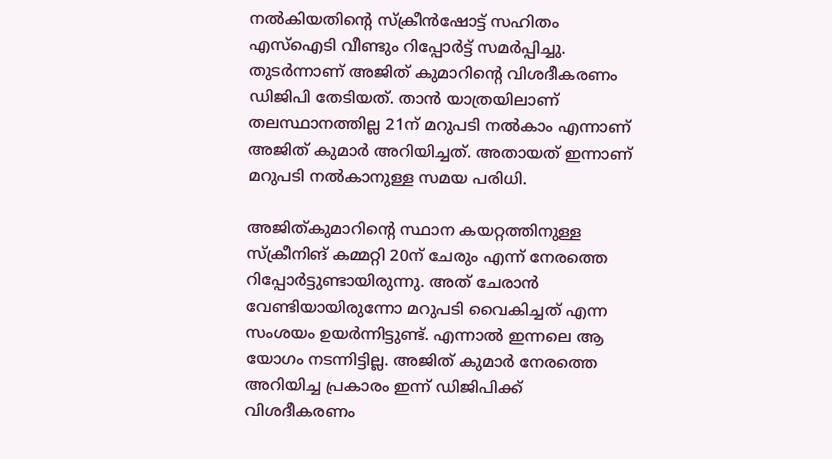നൽകിയതിന്‍റെ സ്ക്രീൻഷോട്ട് സഹിതം എസ്ഐടി വീണ്ടും റിപ്പോർട്ട് സമർപ്പിച്ചു. തുടർന്നാണ് അജിത് കുമാറിന്‍റെ വിശദീകരണം ഡിജിപി തേടിയത്. താൻ യാത്രയിലാണ് തലസ്ഥാനത്തില്ല 21ന് മറുപടി നൽകാം എന്നാണ് അജിത് കുമാർ അറിയിച്ചത്. അതായത് ഇന്നാണ് മറുപടി നൽകാനുള്ള സമയ പരിധി.

അജിത്കുമാറിന്‍റെ സ്ഥാന കയറ്റത്തിനുള്ള സ്ക്രീനിങ് കമ്മറ്റി 20ന് ചേരും എന്ന് നേരത്തെ റിപ്പോർട്ടുണ്ടായിരുന്നു. അത് ചേരാൻ വേണ്ടിയായിരുന്നോ മറുപടി വൈകിച്ചത് എന്ന സംശയം ഉയർന്നിട്ടുണ്ട്. എന്നാൽ ഇന്നലെ ആ യോഗം നടന്നിട്ടില്ല. അജിത് കുമാർ നേരത്തെ അറിയിച്ച പ്രകാരം ഇന്ന് ഡിജിപിക്ക് വിശദീകരണം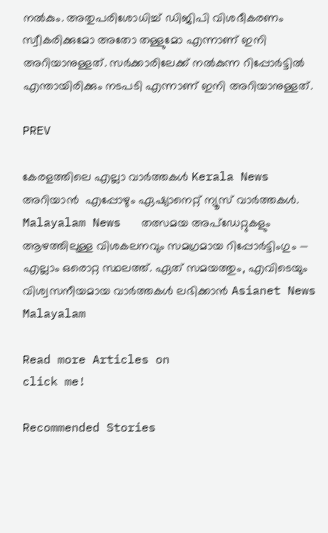നൽകും. അതുപരിശോധിച്ച് ഡിജിപി വിശദീകരണം സ്വീകരിക്കുമോ അതോ തള്ളുമോ എന്നാണ് ഇനി അറിയാനുള്ളത്. സർക്കാരിലേക്ക് നൽകുന്ന റിപ്പോർട്ടിൽ എന്തായിരിക്കും നടപടി എന്നാണ് ഇനി അറിയാനുള്ളത്.

PREV

കേരളത്തിലെ എല്ലാ വാർത്തകൾ Kerala News അറിയാൻ  എപ്പോഴും ഏഷ്യാനെറ്റ് ന്യൂസ് വാർത്തകൾ.  Malayalam News   തത്സമയ അപ്‌ഡേറ്റുകളും ആഴത്തിലുള്ള വിശകലനവും സമഗ്രമായ റിപ്പോർട്ടിംഗും — എല്ലാം ഒരൊറ്റ സ്ഥലത്ത്. ഏത് സമയത്തും, എവിടെയും വിശ്വസനീയമായ വാർത്തകൾ ലഭിക്കാൻ Asianet News Malayalam

Read more Articles on
click me!

Recommended Stories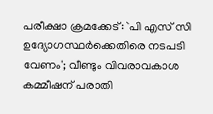പരീക്ഷാ ക്രമക്കേട്: `പി എസ് സി ഉദ്യോഗസ്ഥർക്കെതിരെ നടപടി വേണം'; വീണ്ടും വിവരാവകാശ കമ്മീഷന് പരാതി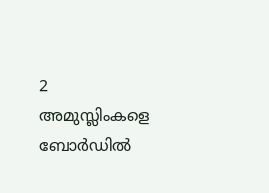2 അമുസ്ലിംകളെ ബോർഡിൽ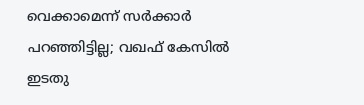വെക്കാമെന്ന് സർക്കാർ പറഞ്ഞിട്ടില്ല; വഖഫ് കേസിൽ ഇടതു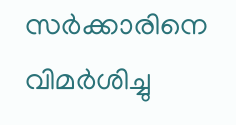സർക്കാരിനെ വിമർശിച്ചു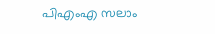പിഎംഎ സലാം